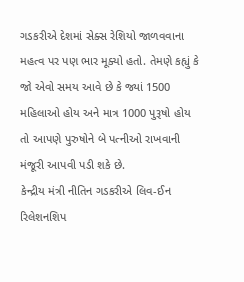ગડકરીએ દેશમાં સેક્સ રેશિયો જાળવવાના મહત્વ પર પણ ભાર મૂક્યો હતો. તેમણે કહ્યું કે જો એવો સમય આવે છે કે જ્યાં 1500 મહિલાઓ હોય અને માત્ર 1000 પુરૂષો હોય તો આપણે પુરુષોને બે પત્નીઓ રાખવાની મંજૂરી આપવી પડી શકે છે.
કેન્દ્રીય મંત્રી નીતિન ગડકરીએ લિવ-ઈન રિલેશનશિપ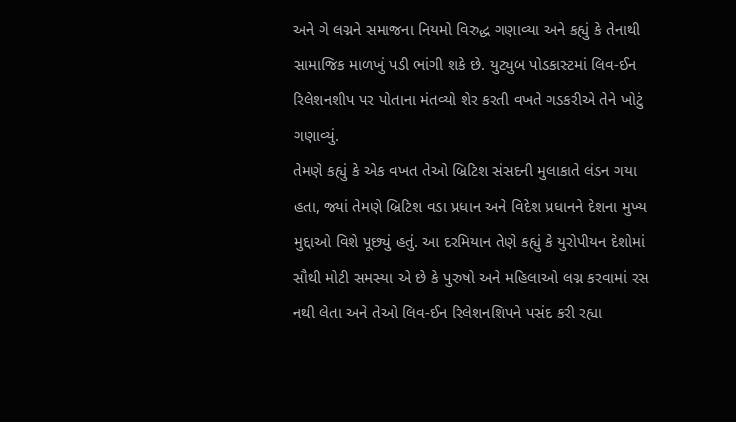અને ગે લગ્નને સમાજના નિયમો વિરુદ્ધ ગણાવ્યા અને કહ્યું કે તેનાથી સામાજિક માળખું પડી ભાંગી શકે છે. યુટ્યુબ પોડકાસ્ટમાં લિવ-ઈન રિલેશનશીપ પર પોતાના મંતવ્યો શેર કરતી વખતે ગડકરીએ તેને ખોટું ગણાવ્યું.
તેમણે કહ્યું કે એક વખત તેઓ બ્રિટિશ સંસદની મુલાકાતે લંડન ગયા હતા, જ્યાં તેમણે બ્રિટિશ વડા પ્રધાન અને વિદેશ પ્રધાનને દેશના મુખ્ય મુદ્દાઓ વિશે પૂછ્યું હતું. આ દરમિયાન તેણે કહ્યું કે યુરોપીયન દેશોમાં સૌથી મોટી સમસ્યા એ છે કે પુરુષો અને મહિલાઓ લગ્ન કરવામાં રસ નથી લેતા અને તેઓ લિવ-ઈન રિલેશનશિપને પસંદ કરી રહ્યા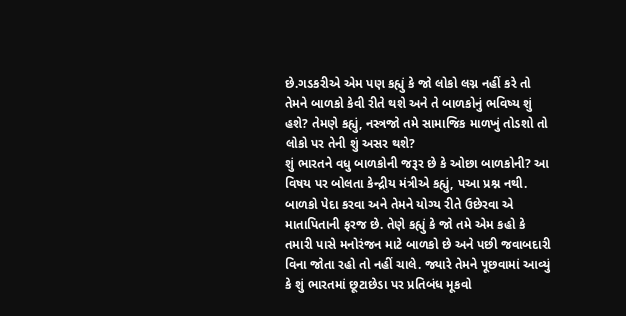છે.ગડકરીએ એમ પણ કહ્યું કે જો લોકો લગ્ન નહીં કરે તો તેમને બાળકો કેવી રીતે થશે અને તે બાળકોનું ભવિષ્ય શું હશે? તેમણે કહ્યું, નસ્ત્રજો તમે સામાજિક માળખું તોડશો તો લોકો પર તેની શું અસર થશે?
શું ભારતને વધુ બાળકોની જરૂર છે કે ઓછા બાળકોની? આ વિષય પર બોલતા કેન્દ્રીય મંત્રીએ કહ્યું, પઆ પ્રશ્ન નથી. બાળકો પેદા કરવા અને તેમને યોગ્ય રીતે ઉછેરવા એ માતાપિતાની ફરજ છે. તેણે કહ્યું કે જો તમે એમ કહો કે તમારી પાસે મનોરંજન માટે બાળકો છે અને પછી જવાબદારી વિના જોતા રહો તો નહીં ચાલે. જ્યારે તેમને પૂછવામાં આવ્યું કે શું ભારતમાં છૂટાછેડા પર પ્રતિબંધ મૂકવો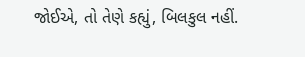જોઈએ, તો તેણે કહ્યું, બિલકુલ નહીં.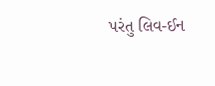પરંતુ લિવ-ઈન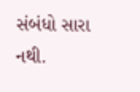સંબંધો સારા નથી.